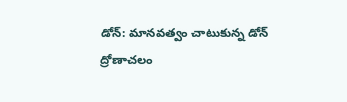డోన్: మానవత్వం చాటుకున్న డోన్ ద్రోణాచలం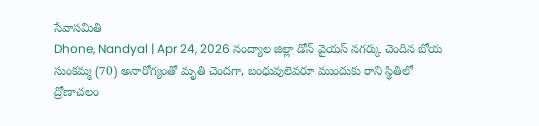సేవాసమితి
Dhone, Nandyal | Apr 24, 2026 నంద్యాల జిల్లా డోన్ వైయస్ నగర్కు చెందిన బోయ సుంకమ్మ (70) అనారోగ్యంతో మృతి చెందగా, బంధువులెవరూ ముందుకు రాని స్థితిలో ద్రోణాచలం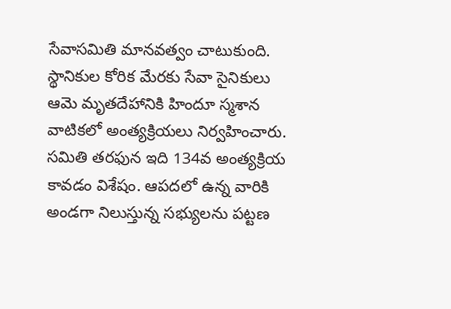సేవాసమితి మానవత్వం చాటుకుంది. స్థానికుల కోరిక మేరకు సేవా సైనికులు ఆమె మృతదేహానికి హిందూ స్మశాన వాటికలో అంత్యక్రియలు నిర్వహించారు. సమితి తరఫున ఇది 134వ అంత్యక్రియ కావడం విశేషం. ఆపదలో ఉన్న వారికి అండగా నిలుస్తున్న సభ్యులను పట్టణ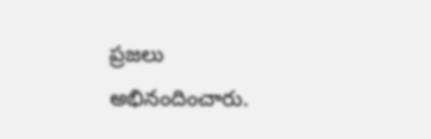ప్రజలు అభినందించారు.